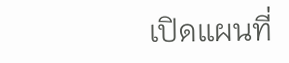เปิดแผนที่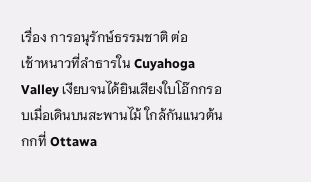เรื่อง การอนุรักษ์ธรรมชาติ ต่อ
เช้าหนาวที่ลำธารใน Cuyahoga Valley เงียบจนได้ยินเสียงใบโอ๊กกรอบเมื่อเดินบนสะพานไม้ ใกล้กันแนวต้นกกที่ Ottawa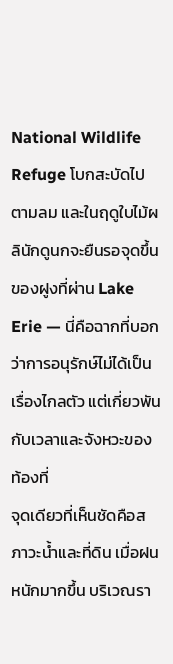National Wildlife Refuge โบกสะบัดไปตามลม และในฤดูใบไม้ผลินักดูนกจะยืนรอจุดขึ้นของฝูงที่ผ่าน Lake Erie — นี่คือฉากที่บอกว่าการอนุรักษ์ไม่ได้เป็นเรื่องไกลตัว แต่เกี่ยวพันกับเวลาและจังหวะของท้องที่
จุดเดียวที่เห็นชัดคือสภาวะน้ำและที่ดิน เมื่อฝนหนักมากขึ้น บริเวณรา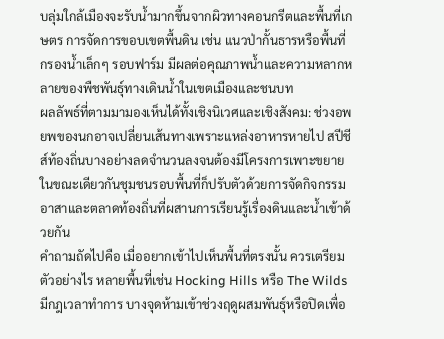บลุ่มใกล้เมืองจะรับน้ำมากขึ้นจากผิวทางคอนกรีตและพื้นที่เกษตร การจัดการขอบเขตพื้นดิน เช่น แนวป่ากั้นธารหรือพื้นที่กรองน้ำเล็กๆ รอบฟาร์ม มีผลต่อคุณภาพน้ำและความหลากหลายของพืชพันธุ์ทางเดินน้ำในเขตเมืองและชนบท
ผลลัพธ์ที่ตามมามองเห็นได้ทั้งเชิงนิเวศและเชิงสังคม: ช่วงอพยพของนกอาจเปลี่ยนเส้นทางเพราะแหล่งอาหารหายไป สปีชีส์ท้องถิ่นบางอย่างลดจำนวนลงจนต้องมีโครงการเพาะขยาย ในขณะเดียวกันชุมชนรอบพื้นที่ก็ปรับตัวด้วยการจัดกิจกรรมอาสาและตลาดท้องถิ่นที่ผสานการเรียนรู้เรื่องดินและน้ำเข้าด้วยกัน
คำถามถัดไปคือ เมื่ออยากเข้าไปเห็นพื้นที่ตรงนั้น ควรเตรียมตัวอย่างไร หลายพื้นที่เช่น Hocking Hills หรือ The Wilds มีกฎเวลาทำการ บางจุดห้ามเข้าช่วงฤดูผสมพันธุ์หรือปิดเพื่อ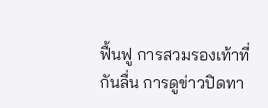ฟื้นฟู การสวมรองเท้าที่กันลื่น การดูข่าวปิดทา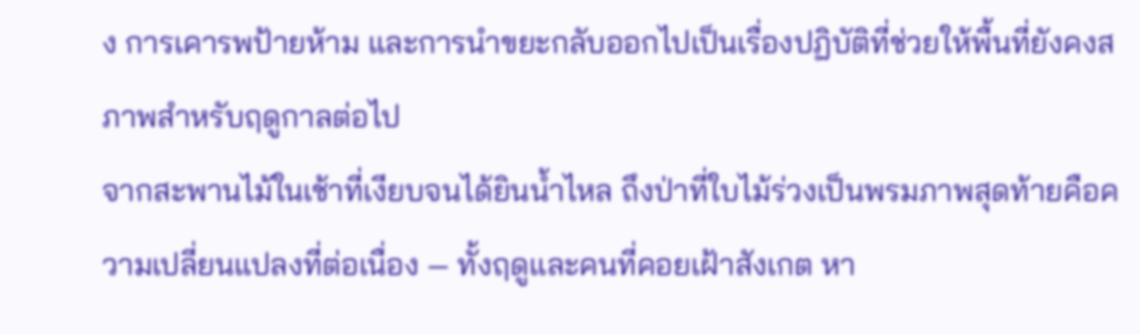ง การเคารพป้ายห้าม และการนำขยะกลับออกไปเป็นเรื่องปฏิบัติที่ช่วยให้พื้นที่ยังคงสภาพสำหรับฤดูกาลต่อไป
จากสะพานไม้ในเช้าที่เงียบจนได้ยินน้ำไหล ถึงป่าที่ใบไม้ร่วงเป็นพรมภาพสุดท้ายคือความเปลี่ยนแปลงที่ต่อเนื่อง — ทั้งฤดูและคนที่คอยเฝ้าสังเกต หา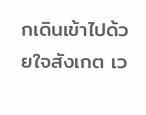กเดินเข้าไปด้วยใจสังเกต เว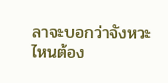ลาจะบอกว่าจังหวะไหนต้อง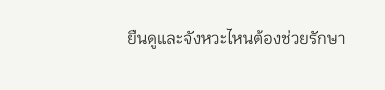ยืนดูและจังหวะไหนต้องช่วยรักษา